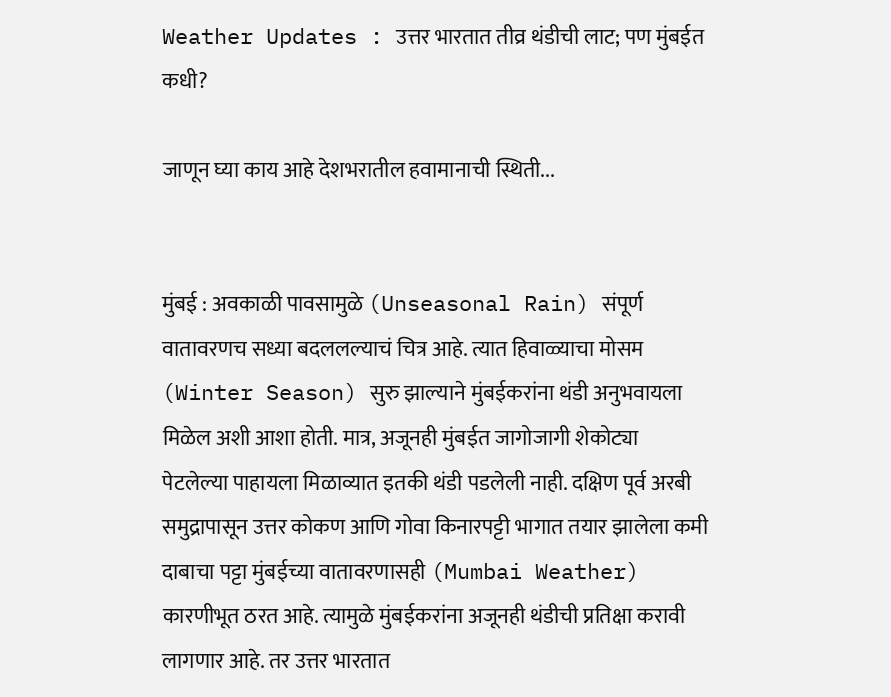Weather Updates : उत्तर भारतात तीव्र थंडीची लाट; पण मुंबईत कधी?

जाणून घ्या काय आहे देशभरातील हवामानाची स्थिती...


मुंबई : अवकाळी पावसामुळे (Unseasonal Rain) संपूर्ण वातावरणच सध्या बदललल्याचं चित्र आहे. त्यात हिवाळ्याचा मोसम (Winter Season) सुरु झाल्याने मुंबईकरांना थंडी अनुभवायला मिळेल अशी आशा होती. मात्र, अजूनही मुंबईत जागोजागी शेकोट्या पेटलेल्या पाहायला मिळाव्यात इतकी थंडी पडलेली नाही. दक्षिण पूर्व अरबी समुद्रापासून उत्तर कोकण आणि गोवा किनारपट्टी भागात तयार झालेला कमी दाबाचा पट्टा मुंबईच्या वातावरणासही (Mumbai Weather) कारणीभूत ठरत आहे. त्यामुळे मुंबईकरांना अजूनही थंडीची प्रतिक्षा करावी लागणार आहे. तर उत्तर भारतात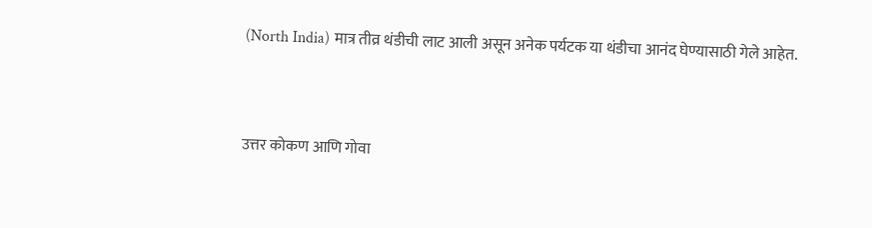(North India) मात्र तीव्र थंडीची लाट आली असून अनेक पर्यटक या थंडीचा आनंद घेण्यासाठी गेले आहेत.


उत्तर कोकण आणि गोवा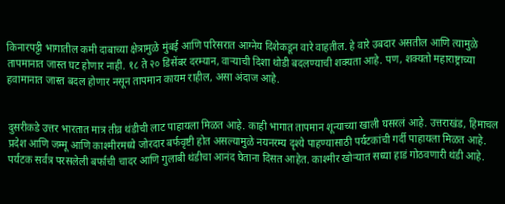किनारपट्टी भागातील कमी दाबाच्या क्षेत्रामुळे मुंबई आणि परिसरात आग्नेय दिशेकडून वारे वाहतील. हे वारे उबदार असतील आणि त्यामुळे तापमानात जास्त घट होणार नाही. १८ ते २० डिसेंबर दरम्यान, वाऱ्याची दिशा थोडी बदलण्याची शक्यता आहे. पण, शक्यतो महाराष्ट्राच्या हवामानात जास्त बदल होणार नसून तापमान कायम राहील, असा अंदाज आहे.


दुसरीकडे उत्तर भारतात मात्र तीव्र थंडीची लाट पाहायला मिळत आहे. काही भागात तापमान शून्याच्या खाली घसरलं आहे. उत्तराखंड, हिमाचल प्रदेश आणि जम्मू आणि काश्मीरमध्ये जोरदार बर्फवृष्टी होत असल्यामुळे नयनरम्य दृश्ये पाहण्यासाठी पर्यटकांची गर्दी पाहायला मिळत आहे. पर्यटक सर्वत्र परसलेली बर्फाची चादर आणि गुलाबी थंडीचा आनंद घेताना दिसत आहेत. काश्मीर खोऱ्यात सध्या हाडं गोठवणारी थंडी आहे.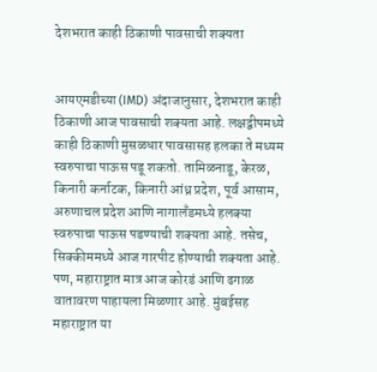देशभरात काही ठिकाणी पावसाची शक्यता


आयएमडीच्या (IMD) अंदाजानुसार, देशभरात काही ठिकाणी आज पावसाची शक्यता आहे. लक्षद्वीपमध्ये काही ठिकाणी मुसळधार पावसासह हलका ते मध्यम स्वरुपाचा पाऊस पडू शकतो. तामिळनाडू, केरळ, किनारी कर्नाटक, किनारी आंध्र प्रदेश, पूर्व आसाम, अरुणाचल प्रदेश आणि नागालँडमध्ये हलक्या स्वरुपाचा पाऊस पडण्याची शक्यता आहे. तसेच, सिक्कीममध्ये आज गारपीट होण्याची शक्यता आहे. पण, महाराष्ट्रात मात्र आज कोरडं आणि ढगाळ वातावरण पाहायला मिळणार आहे. मुंबईसह महाराष्ट्रात या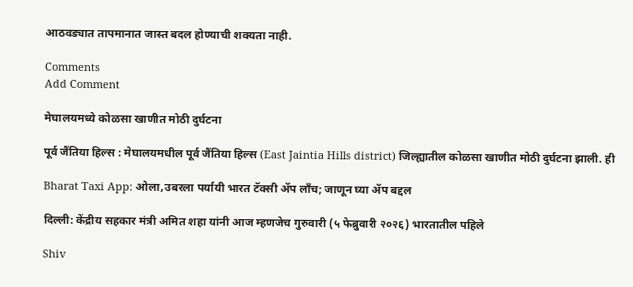आठवड्यात तापमानात जास्त बदल होण्याची शक्यता नाही.

Comments
Add Comment

मेघालयमध्ये कोळसा खाणीत मोठी दुर्घटना

पूर्व जैंतिया हिल्स : मेघालयमधील पूर्व जैंतिया हिल्स (East Jaintia Hills district) जिल्ह्यातील कोळसा खाणीत मोठी दुर्घटना झाली. ही

Bharat Taxi App: ओला,उबरला पर्यायी भारत टॅक्सी ॲप लाँच; जाणून घ्या ॲप बद्दल

दिल्ली: केंद्रीय सहकार मंत्री अमित शहा यांनी आज म्हणजेच गुरुवारी (५ फेब्रुवारी २०२६) भारतातील पहिले

Shiv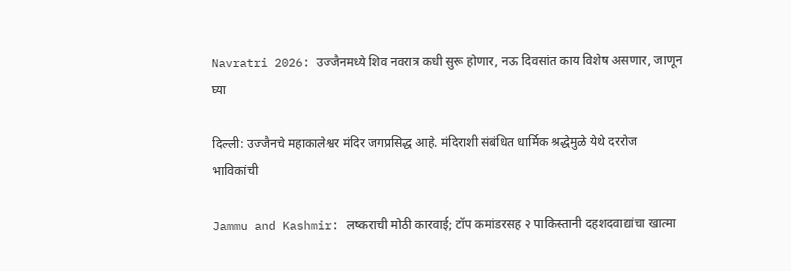Navratri 2026: उज्जैनमध्ये शिव नवरात्र कधी सुरू होणार, नऊ दिवसांत काय विशेष असणार, जाणून घ्या

दिल्ली: उज्जैनचे महाकालेश्वर मंदिर जगप्रसिद्ध आहे. मंदिराशी संबंधित धार्मिक श्रद्धेमुळे येथे दररोज भाविकांची

Jammu and Kashmir: लष्कराची मोठी कारवाई; टॉप कमांडरसह २ पाकिस्तानी दहशदवाद्यांचा खात्मा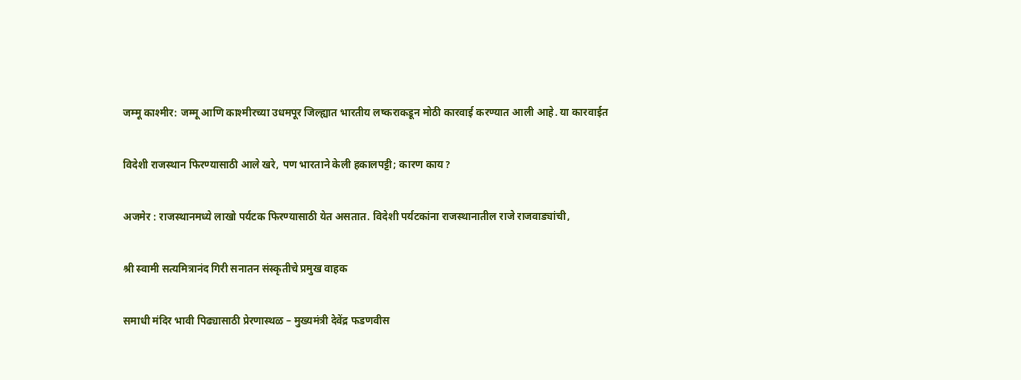जम्मू काश्मीर: जम्मू आणि काश्मीरच्या उधमपूर जिल्ह्यात भारतीय लष्कराकडून मोठी कारवाई करण्यात आली आहे. या कारवाईत

विदेशी राजस्थान फिरण्यासाठी आले खरे, पण भारताने केली हकालपट्टी; कारण काय?

अजमेर : राजस्थानमध्ये लाखो पर्यटक फिरण्यासाठी येत असतात. विदेशी पर्यटकांना राजस्थानातील राजे राजवाड्यांची,

श्री स्वामी सत्यमित्रानंद गिरी सनातन संस्कृतीचे प्रमुख वाहक

समाधी मंदिर भावी पिढ्यासाठी प्रेरणास्थळ – मुख्यमंत्री देवेंद्र फडणवीस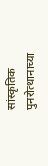सांस्कृतिक पुनरोत्थानाच्या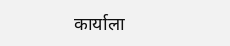कार्याला